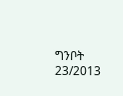ግንቦት 23/2013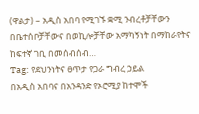(ዋልታ) – አዲስ አበባ የሚገኙ ቋሚ ንብረቶቻቸውን በቤተሰቦቻቸውና በወኪሎቻቸው አማካኝነት በማከራየትና ከፍተኛ ገቢ በመሰብሰብ…
Tag: የደህንነትና ፀጥታ የጋራ ግብረ ኃይል
በአዲስ አበባና በአንዳንድ የኦሮሚያ ከተሞች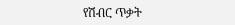የሽብር ጥቃት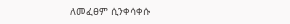ለመፈፀም ሲንቀሳቀሱ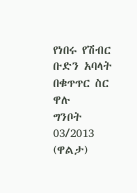የነበሩ የሽብር ቡድን አባላት በቁጥጥር ስር ዋሉ
ግንቦት 03/2013 (ዋልታ)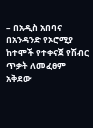– በአዲስ አበባና በአንዳንድ የኦሮሚያ ከተሞች የተቀናጀ የሽብር ጥቃት ለመፈፀም አቅደው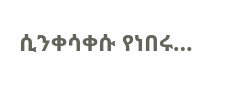ሲንቀሳቀሱ የነበሩ…